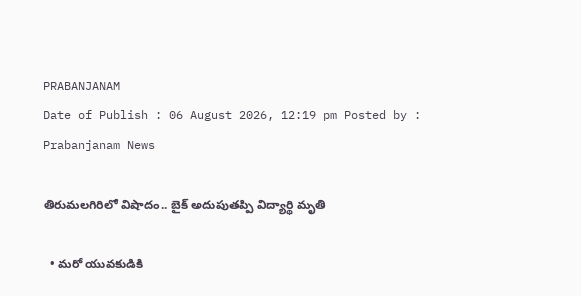PRABANJANAM
Date of Publish : 06 August 2026, 12:19 pm Posted by : Prabanjanam News

తిరుమలగిరిలో విషాదం.. బైక్ అదుపుతప్పి విద్యార్థి మృతి

  • మరో యువకుడికి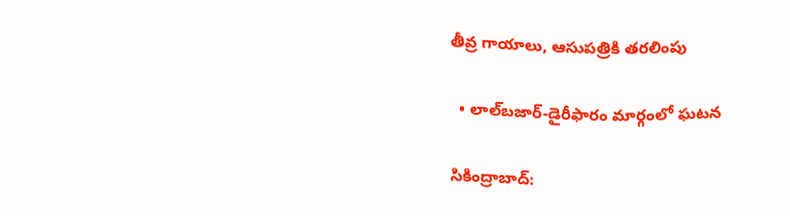తీవ్ర గాయాలు, ఆసుపత్రికి తరలింపు

  • లాల్‌బజార్‌-డైరీఫారం మార్గంలో ఘటన

సికింద్రాబాద్: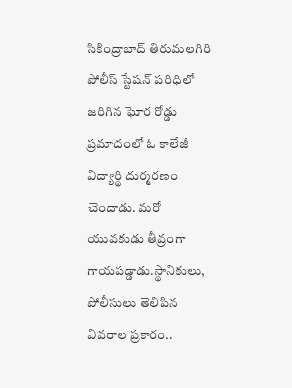సికింద్రాబాద్‌ తిరుమలగిరి పోలీస్‌ స్టేషన్‌ పరిధిలో జరిగిన ఘోర రోడ్డు ప్రమాదంలో ఓ కాలేజీ విద్యార్థి దుర్మరణం చెందాడు. మరో యువకుడు తీవ్రంగా గాయపడ్డాడు.స్థానికులు, పోలీసులు తెలిపిన వివరాల ప్రకారం..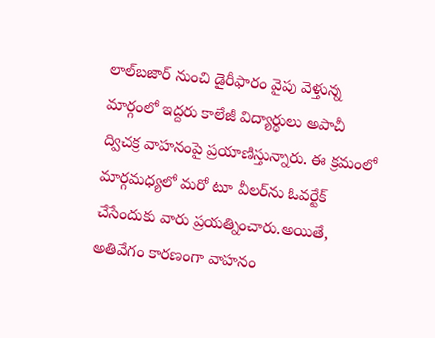లాల్‌బజార్‌ నుంచి డైరీఫారం వైపు వెళ్తున్న మార్గంలో ఇద్దరు కాలేజీ విద్యార్థులు అపాచీ ద్విచక్ర వాహనంపై ప్రయాణిస్తున్నారు. ఈ క్రమంలో మార్గమధ్యలో మరో టూ వీలర్‌ను ఓవర్టేక్ చేసేందుకు వారు ప్రయత్నించారు.అయితే, అతివేగం కారణంగా వాహనం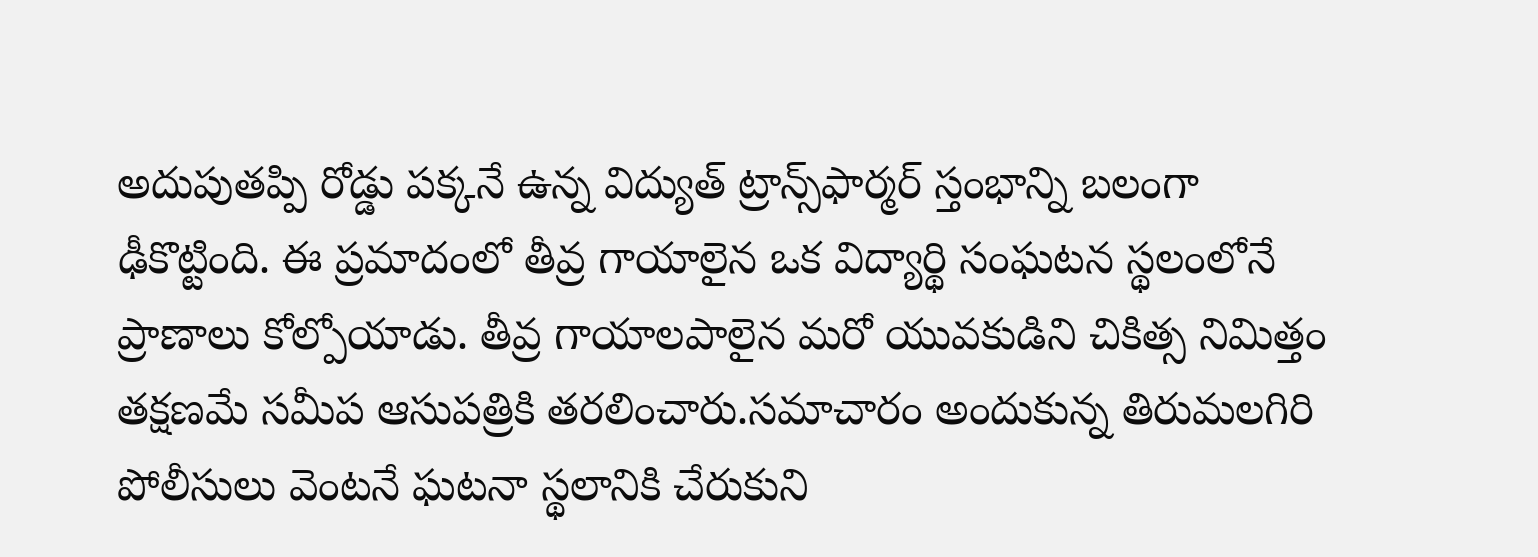అదుపుతప్పి రోడ్డు పక్కనే ఉన్న విద్యుత్ ట్రాన్స్‌ఫార్మర్ స్తంభాన్ని బలంగా ఢీకొట్టింది. ఈ ప్రమాదంలో తీవ్ర గాయాలైన ఒక విద్యార్థి సంఘటన స్థలంలోనే ప్రాణాలు కోల్పోయాడు. తీవ్ర గాయాలపాలైన మరో యువకుడిని చికిత్స నిమిత్తం తక్షణమే సమీప ఆసుపత్రికి తరలించారు.సమాచారం అందుకున్న తిరుమలగిరి పోలీసులు వెంటనే ఘటనా స్థలానికి చేరుకుని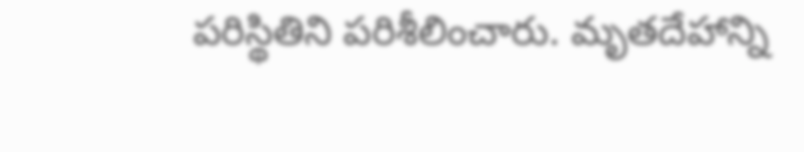పరిస్థితిని పరిశీలించారు. మృతదేహాన్ని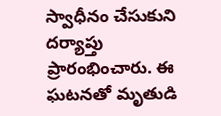స్వాధీనం చేసుకుని దర్యాప్తు ప్రారంభించారు. ఈ ఘటనతో మృతుడి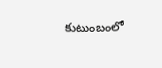కుటుంబంలో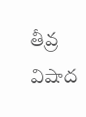తీవ్ర విషాద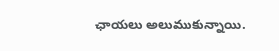ఛాయలు అలుముకున్నాయి.